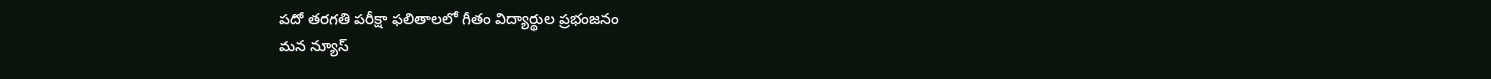పదో తరగతి పరీక్షా ఫలితాలలో గీతం విద్యార్థుల ప్రభంజనం
మన న్యూస్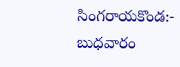సింగరాయకొండ:- బుధవారం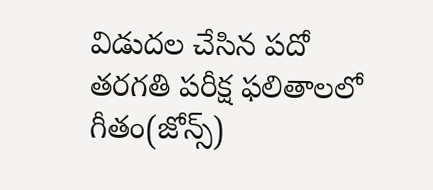విడుదల చేసిన పదో తరగతి పరీక్ష ఫలితాలలో గీతం(జోన్స్)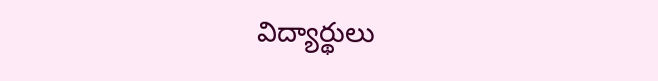విద్యార్థులు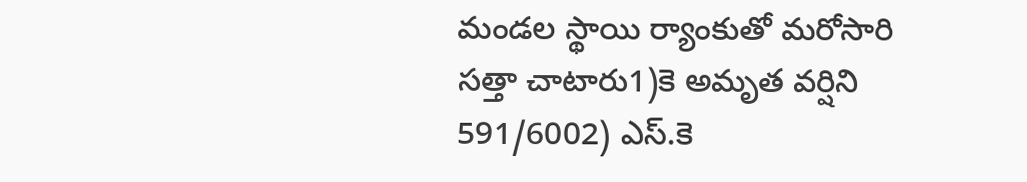మండల స్థాయి ర్యాంకుతో మరోసారి సత్తా చాటారు1)కె అమృత వర్షిని 591/6002) ఎస్.కె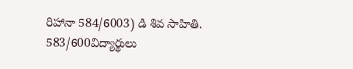రిహానా 584/6003) డి శివ సాహితి. 583/600విద్యార్థులు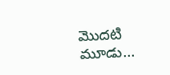మొదటి మూడు…